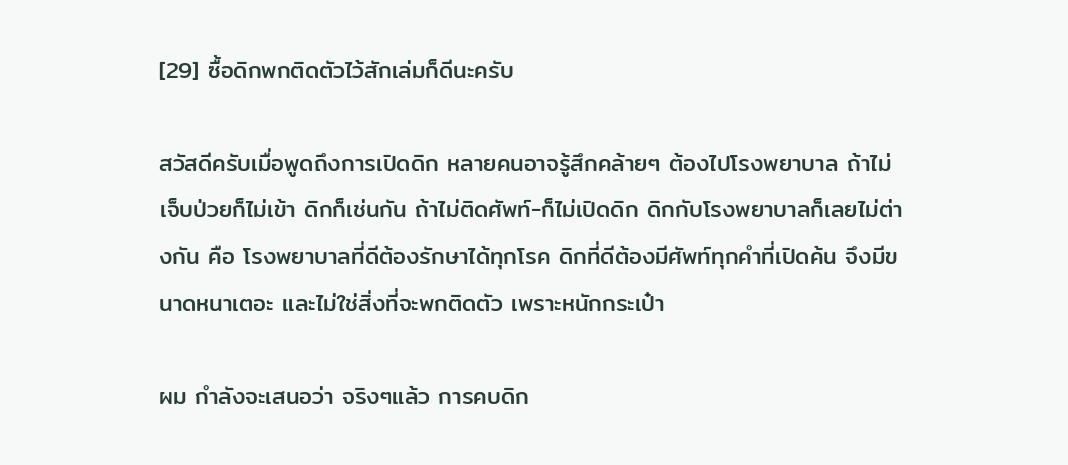[29] ซื้อดิกพกติดตัวไว้สักเล่มก็ดีนะครับ

สวัสดีครับเมื่อพูดถึงการเปิดดิก หลายคนอาจรู้สึกคล้ายๆ ต้องไปโรงพยาบาล ถ้าไม่เจ็บป่วยก็ไม่เข้า ดิกก็เช่นกัน ถ้าไม่ติดศัพท์-ก็ไม่เปิดดิก ดิกกับโรงพยาบาลก็เลยไม่ต่างกัน คือ โรงพยาบาลที่ดีต้องรักษาได้ทุกโรค ดิกที่ดีต้องมีศัพท์ทุกคำที่เปิดค้น จึงมีขนาดหนาเตอะ และไม่ใช่สิ่งที่จะพกติดตัว เพราะหนักกระเป๋า

ผม กำลังจะเสนอว่า จริงๆแล้ว การคบดิก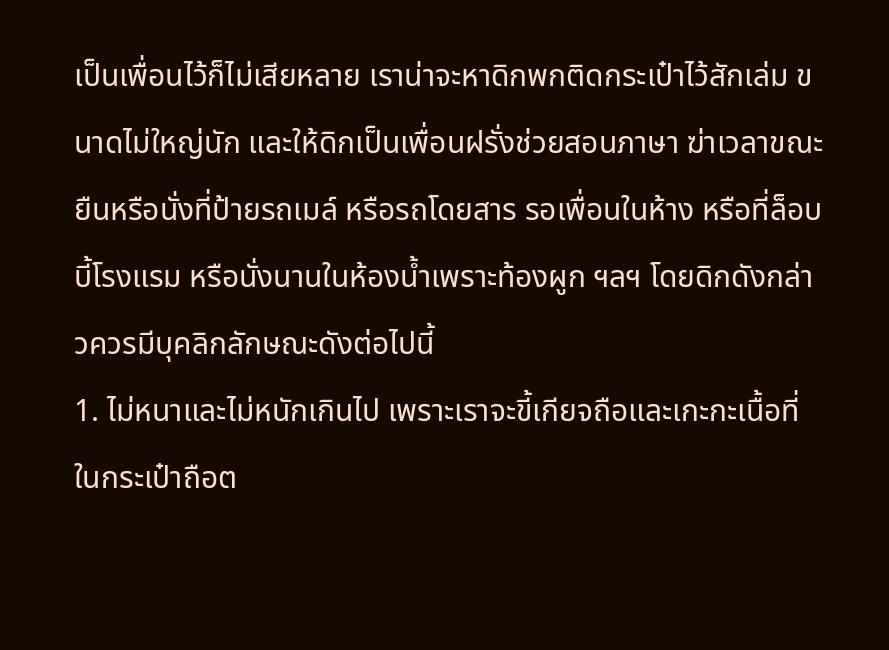เป็นเพื่อนไว้ก็ไม่เสียหลาย เราน่าจะหาดิกพกติดกระเป๋าไว้สักเล่ม ขนาดไม่ใหญ่นัก และให้ดิกเป็นเพื่อนฝรั่งช่วยสอนภาษา ฆ่าเวลาขณะยืนหรือนั่งที่ป้ายรถเมล์ หรือรถโดยสาร รอเพื่อนในห้าง หรือที่ล็อบบี้โรงแรม หรือนั่งนานในห้องน้ำเพราะท้องผูก ฯลฯ โดยดิกดังกล่าวควรมีบุคลิกลักษณะดังต่อไปนี้
1. ไม่หนาและไม่หนักเกินไป เพราะเราจะขี้เกียจถือและเกะกะเนื้อที่ในกระเป๋าถือต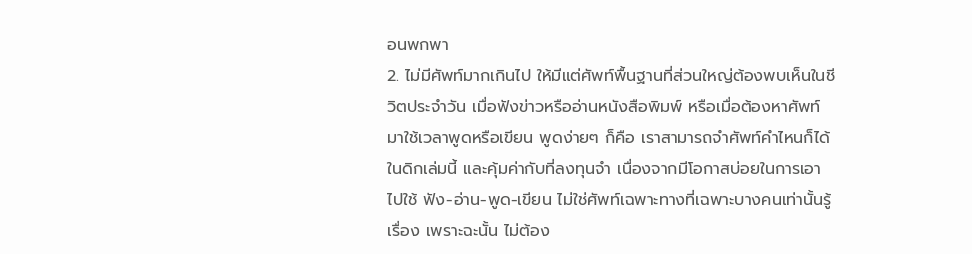อนพกพา
2. ไม่มีศัพท์มากเกินไป ให้มีแต่ศัพท์พื้นฐานที่ส่วนใหญ่ต้องพบเห็นในชีวิตประจำวัน เมื่อฟังข่าวหรืออ่านหนังสือพิมพ์ หรือเมื่อต้องหาศัพท์มาใช้เวลาพูดหรือเขียน พูดง่ายๆ ก็คือ เราสามารถจำศัพท์คำไหนก็ได้ในดิกเล่มนี้ และคุ้มค่ากับที่ลงทุนจำ เนื่องจากมีโอกาสบ่อยในการเอาไปใช้ ฟัง-อ่าน-พูด-เขียน ไม่ใช่ศัพท์เฉพาะทางที่เฉพาะบางคนเท่านั้นรู้เรื่อง เพราะฉะนั้น ไม่ต้อง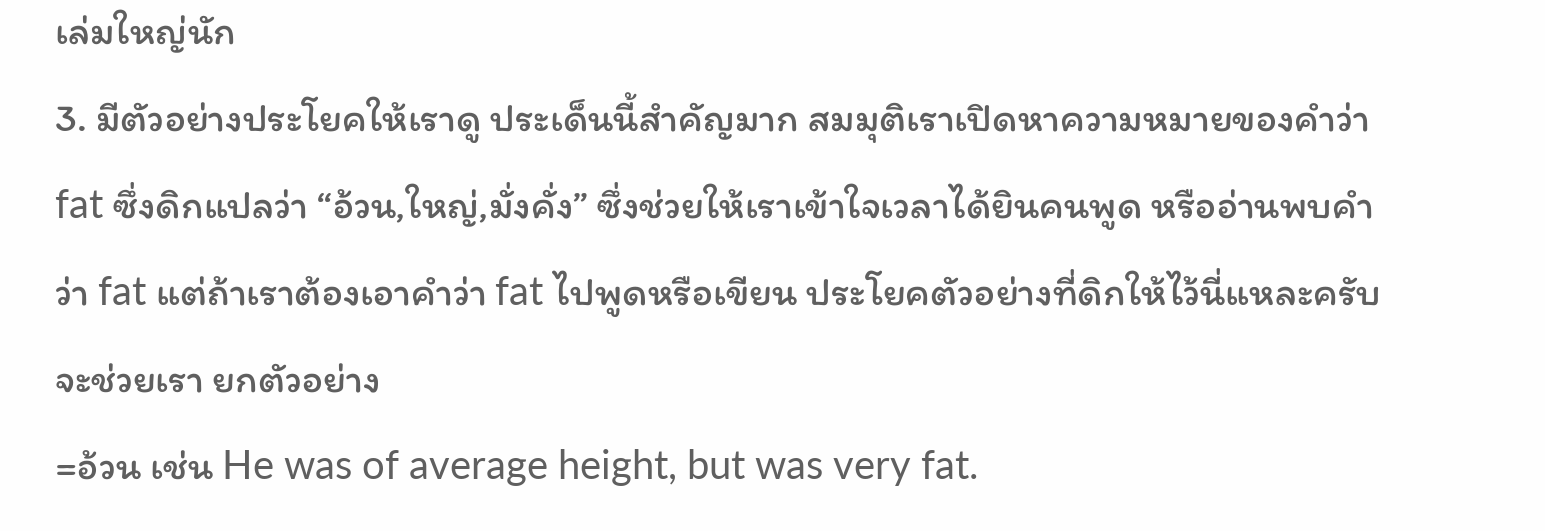เล่มใหญ่นัก
3. มีตัวอย่างประโยคให้เราดู ประเด็นนี้สำคัญมาก สมมุติเราเปิดหาความหมายของคำว่า fat ซึ่งดิกแปลว่า “อ้วน,ใหญ่,มั่งคั่ง” ซึ่งช่วยให้เราเข้าใจเวลาได้ยินคนพูด หรืออ่านพบคำว่า fat แต่ถ้าเราต้องเอาคำว่า fat ไปพูดหรือเขียน ประโยคตัวอย่างที่ดิกให้ไว้นี่แหละครับ จะช่วยเรา ยกตัวอย่าง
=อ้วน เช่น He was of average height, but was very fat.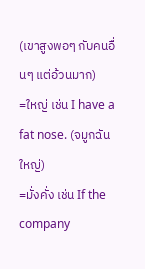(เขาสูงพอๆ กับคนอื่นๆ แต่อ้วนมาก)
=ใหญ่ เช่น I have a fat nose. (จมูกฉันใหญ่)
=มั่งคั่ง เช่น If the company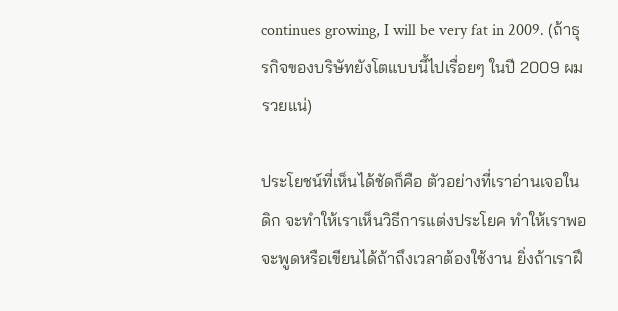continues growing, I will be very fat in 2009. (ถ้าธุรกิจของบริษัทยังโตแบบนี้ไปเรื่อยๆ ในปี 2009 ผมรวยแน่)

ประโยชน์ที่เห็นได้ชัดก็คือ ตัวอย่างที่เราอ่านเจอในดิก จะทำให้เราเห็นวิธีการแต่งประโยค ทำให้เราพอจะพูดหรือเขียนได้ถ้าถึงเวลาต้องใช้งาน ยิ่งถ้าเราฝึ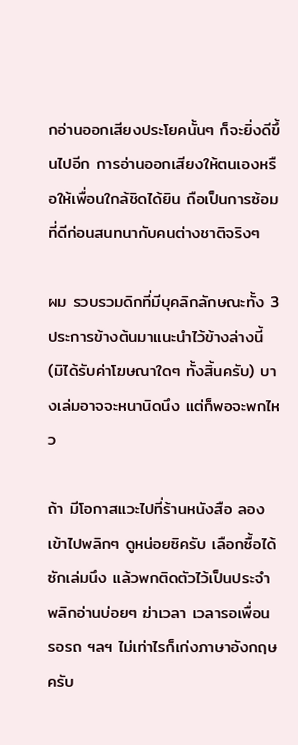กอ่านออกเสียงประโยคนั้นๆ ก็จะยิ่งดีขึ้นไปอีก การอ่านออกเสียงให้ตนเองหรือให้เพื่อนใกล้ชิดได้ยิน ถือเป็นการซ้อมที่ดีก่อนสนทนากับคนต่างชาติจริงๆ

ผม รวบรวมดิกที่มีบุคลิกลักษณะทั้ง 3 ประการข้างต้นมาแนะนำไว้ข้างล่างนี้ (มิได้รับค่าโฆษณาใดๆ ทั้งสิ้นครับ) บางเล่มอาจจะหนานิดนึง แต่ก็พอจะพกไหว

ถ้า มีโอกาสแวะไปที่ร้านหนังสือ ลองเข้าไปพลิกๆ ดูหน่อยซิครับ เลือกซื้อได้ซักเล่มนึง แล้วพกติดตัวไว้เป็นประจำ พลิกอ่านบ่อยๆ ฆ่าเวลา เวลารอเพื่อน รอรถ ฯลฯ ไม่เท่าไรก็เก่งภาษาอังกฤษครับ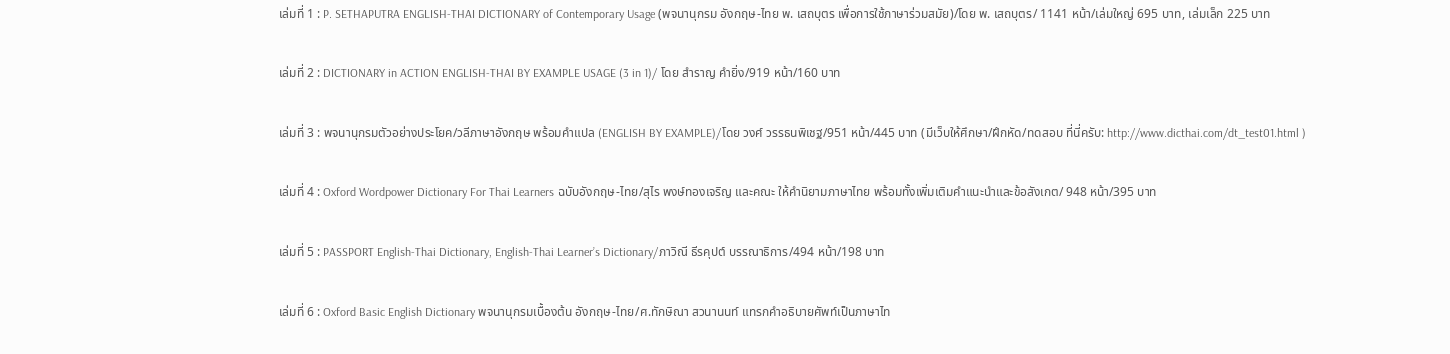เล่มที่ 1 : P. SETHAPUTRA ENGLISH-THAI DICTIONARY of Contemporary Usage (พจนานุกรม อังกฤษ-ไทย พ. เสถบุตร เพื่อการใช้ภาษาร่วมสมัย)/โดย พ. เสถบุตร/ 1141 หน้า/เล่มใหญ่ 695 บาท, เล่มเล็ก 225 บาท

เล่มที่ 2 : DICTIONARY in ACTION ENGLISH-THAI BY EXAMPLE USAGE (3 in 1)/ โดย สำราญ คำยิ่ง/919 หน้า/160 บาท

เล่มที่ 3 : พจนานุกรมตัวอย่างประโยค/วลีภาษาอังกฤษ พร้อมคำแปล (ENGLISH BY EXAMPLE)/โดย วงศ์ วรรธนพิเชฐ/951 หน้า/445 บาท (มีเว็บให้ศึกษา/ฝึกหัด/ทดสอบ ที่นี่ครับ: http://www.dicthai.com/dt_test01.html )

เล่มที่ 4 : Oxford Wordpower Dictionary For Thai Learners ฉบับอังกฤษ-ไทย/สุไร พงษ์ทองเจริญ และคณะ ให้คำนิยามภาษาไทย พร้อมทั้งเพิ่มเติมคำแนะนำและข้อสังเกต/ 948 หน้า/395 บาท

เล่มที่ 5 : PASSPORT English-Thai Dictionary, English-Thai Learner’s Dictionary/ภาวิณี ธีรคุปต์ บรรณาธิการ/494 หน้า/198 บาท

เล่มที่ 6 : Oxford Basic English Dictionary พจนานุกรมเบื้องต้น อังกฤษ-ไทย/ศ.ทักษิณา สวนานนท์ แทรกคำอธิบายศัพท์เป็นภาษาไท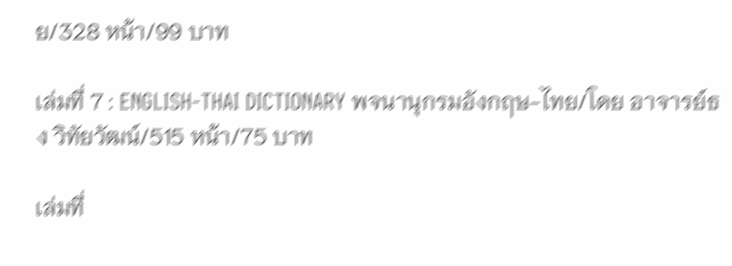ย/328 หน้า/99 บาท

เล่มที่ 7 : ENGLISH-THAI DICTIONARY พจนานุกรมอังกฤษ-ไทย/โดย อาจารย์ธง วิทัยวัฒน์/515 หน้า/75 บาท

เล่มที่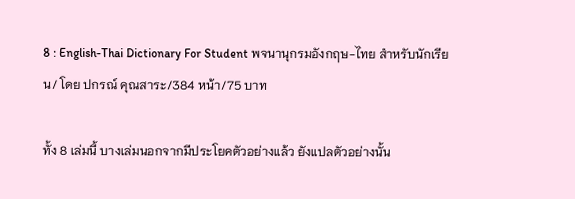8 : English-Thai Dictionary For Student พจนานุกรมอังกฤษ-ไทย สำหรับนักเรียน/ โดย ปกรณ์ คุณสาระ/384 หน้า/75 บาท

ทั้ง 8 เล่มนี้ บางเล่มนอกจากมีประโยคตัวอย่างแล้ว ยังแปลตัวอย่างนั้น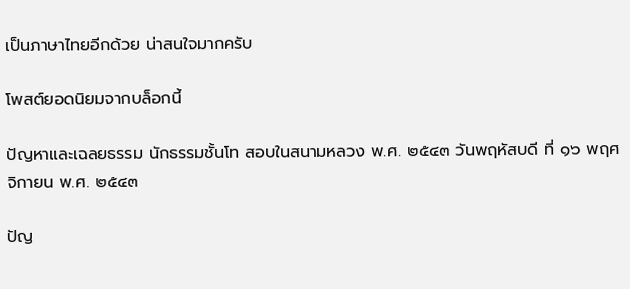เป็นภาษาไทยอีกด้วย น่าสนใจมากครับ

โพสต์ยอดนิยมจากบล็อกนี้

ปัญหาและเฉลยธรรม นักธรรมชั้นโท สอบในสนามหลวง พ.ศ. ๒๕๔๓ วันพฤหัสบดี ที่ ๑๖ พฤศจิกายน พ.ศ. ๒๕๔๓

ปัญ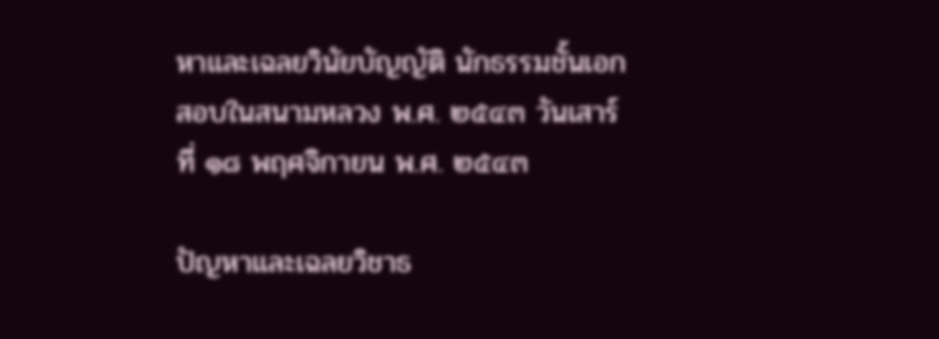หาและเฉลยวินัยบัญญัติ นักธรรมชั้นเอก สอบในสนามหลวง พ.ศ. ๒๕๔๓ วันเสาร์ ที่ ๑๘ พฤศจิกายน พ.ศ. ๒๕๔๓

ปัญหาและเฉลยวิชาธ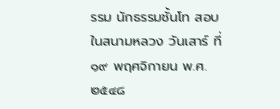รรม นักธรรมชั้นโท สอบในสนามหลวง วันเสาร์ ที่ ๑๙ พฤศจิกายน พ.ศ. ๒๕๔๘